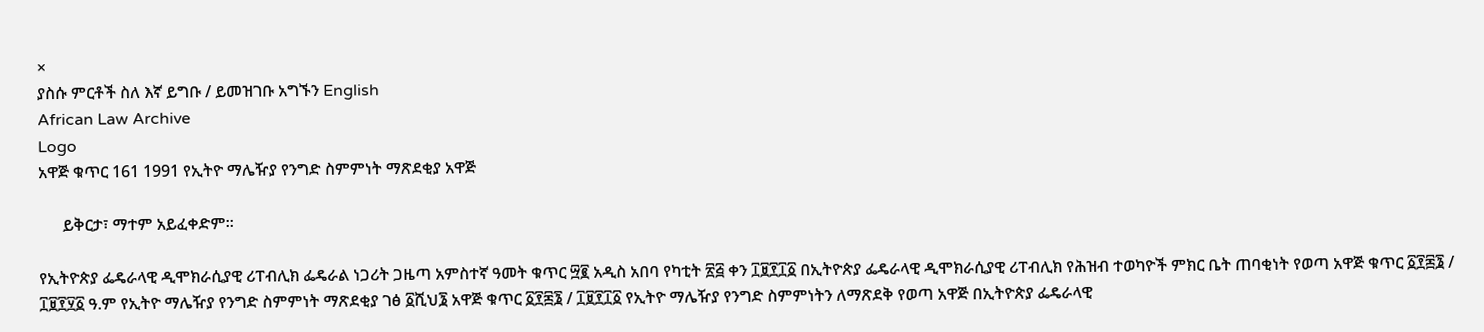×
ያስሱ ምርቶች ስለ እኛ ይግቡ / ይመዝገቡ አግኙን English
African Law Archive
Logo
አዋጅ ቁጥር 161 1991 የኢትዮ ማሌዥያ የንግድ ስምምነት ማጽደቂያ አዋጅ

      ይቅርታ፣ ማተም አይፈቀድም።

የኢትዮጵያ ፌዴራላዊ ዲሞክራሲያዊ ሪፐብሊክ ፌዴራል ነጋሪት ጋዜጣ አምስተኛ ዓመት ቁጥር ፵፪ አዲስ አበባ የካቲት ፳፭ ቀን ፲፱፻፲፩ በኢትዮጵያ ፌዴራላዊ ዲሞክራሲያዊ ሪፐብሊክ የሕዝብ ተወካዮች ምክር ቤት ጠባቂነት የወጣ አዋጅ ቁጥር ፩፻፷፮ / ፲፱፻፶፩ ዓ.ም የኢትዮ ማሌዥያ የንግድ ስምምነት ማጽደቂያ ገፅ ፩ሺህ፮ አዋጅ ቁጥር ፩፻፷፮ / ፲፱፻፲፩ የኢትዮ ማሌዥያ የንግድ ስምምነትን ለማጽደቅ የወጣ አዋጅ በኢትዮጵያ ፌዴራላዊ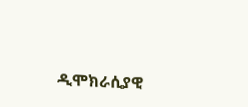ዲሞክራሲያዊ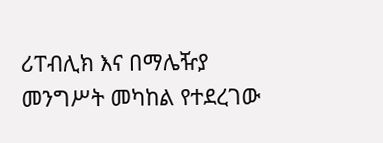ሪፐብሊክ እና በማሌዥያ መንግሥት መካከል የተደረገው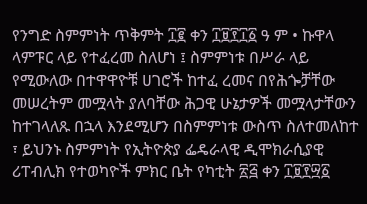የንግድ ስምምነት ጥቅምት ፲፪ ቀን ፲፱፻፲፩ ዓ ም • ኩዋላ ላምፑር ላይ የተፈረመ ስለሆነ ፤ ስምምነቱ በሥራ ላይ የሚውለው በተዋዋዮቹ ሀገሮች ከተፈ ረመና በየሕጐቻቸው መሠረትም መሟላት ያለባቸው ሕጋዊ ሁኔታዎች መሟላታቸውን ከተገላለጹ በኋላ እንደሚሆን በስምምነቱ ውስጥ ስለተመለከተ ፣ ይህንኑ ስምምነት የኢትዮጵያ ፌዴራላዊ ዲሞክራሲያዊ ሪፐብሊክ የተወካዮች ምክር ቤት የካቲት ፳፭ ቀን ፲፱፻፵፩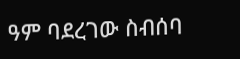ዓም ባደረገው ስብሰባ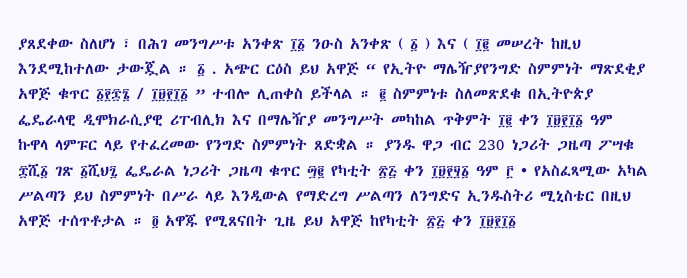ያጸደቀው ስለሆነ ፣ በሕገ መንግሥቱ አንቀጽ ፲፩ ንዑስ አንቀጽ ( ፩ ) እና ( ፲፪ መሠረት ከዚህ እንደሚከተለው ታውጇል ። ፩ . አጭር ርዕስ ይህ አዋጅ “ የኢትዮ ማሌዥያየንግድ ስምምነት ማጽደቂያ አዋጅ ቁጥር ፩፻፷፮ / ፲፱፻፲፩ ” ተብሎ ሊጠቀስ ይችላል ። ፪ ስምምነቱ ስለመጽደቁ በኢትዮጵያ ፌዴራላዊ ዲሞክራሲያዊ ሪፐብሊክ እና በማሌዥያ መንግሥት መካከል ጥቅምት ፲፪ ቀን ፲፱፻፲፩ ዓም ኩዋላ ላምፑር ላይ የተፈረመው የንግድ ስምምነት ጸድቋል ። ያንዱ ዋጋ ብር 230 ነጋሪት ጋዜጣ ፖሣቁ ፰ሺ፩ ገጽ ፩ሺህ፯ ፌዴራል ነጋሪት ጋዜጣ ቁጥር ፵፪ የካቲት ፳፭ ቀን ፲፱፻፶፩ ዓም ፫ • የአስፈጻሚው አካል ሥልጣን ይህ ስምምነት በሥራ ላይ እንዲውል የማድረግ ሥልጣን ለንግድና ኢንዱስትሪ ሚኒስቴር በዚህ አዋጅ ተሰጥቶታል ። ፬ አዋጁ የሚጸናበት ጊዜ ይህ አዋጅ ከየካቲት ፳፭ ቀን ፲፱፻፲፩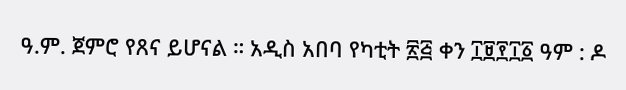ዓ.ም. ጀምሮ የጸና ይሆናል ። አዲስ አበባ የካቲት ፳፭ ቀን ፲፱፻፲፩ ዓም : ዶ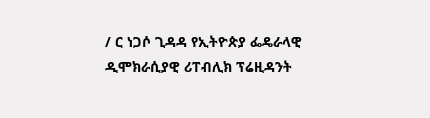/ ር ነጋሶ ጊዳዳ የኢትዮጵያ ፌዴራላዊ ዲሞክራሲያዊ ሪፐብሊክ ፕሬዚዳንት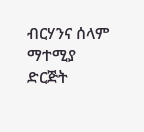ብርሃንና ሰላም ማተሚያ ድርጅት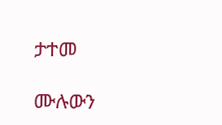ታተመ

ሙሉውን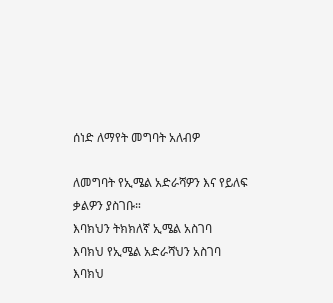ሰነድ ለማየት መግባት አለብዎ

ለመግባት የኢሜል አድራሻዎን እና የይለፍ ቃልዎን ያስገቡ።
እባክህን ትክክለኛ ኢሜል አስገባ
እባክህ የኢሜል አድራሻህን አስገባ
እባክህ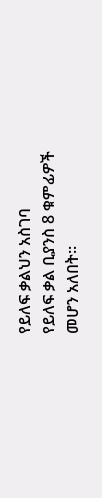የይለፍ ቃልህን አስገባ
የይለፍ ቃል ቢያንስ 8 ቁምፊዎች መሆን አለበት።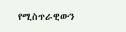የሚስጥራዊውን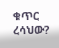ቁጥር ረሳህው?